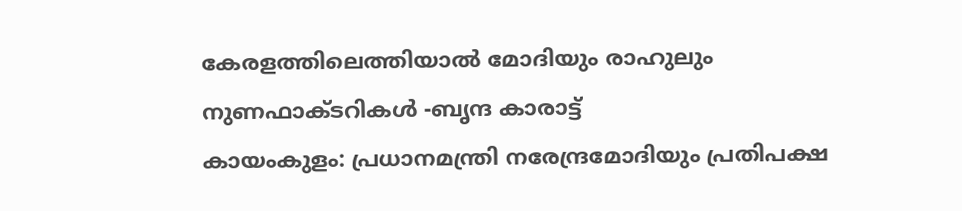കേരളത്തിലെത്തിയാൽ മോദിയും രാഹുലും നുണഫാക്ടറികൾ -ബൃന്ദ കാരാട്ട്
കായംകുളം: പ്രധാനമന്ത്രി നരേന്ദ്രമോദിയും പ്രതിപക്ഷ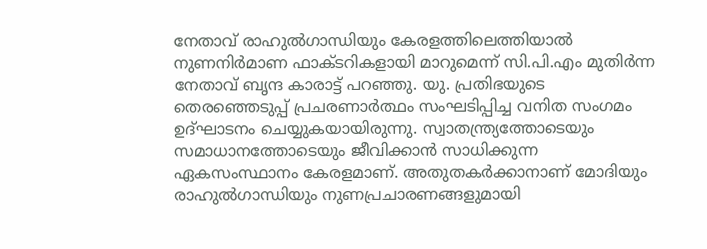നേതാവ് രാഹുൽഗാന്ധിയും കേരളത്തിലെത്തിയാൽ നുണനിർമാണ ഫാക്ടറികളായി മാറുമെന്ന് സി.പി.എം മുതിർന്ന നേതാവ് ബൃന്ദ കാരാട്ട് പറഞ്ഞു. യു. പ്രതിഭയുടെ തെരഞ്ഞെടുപ്പ് പ്രചരണാർത്ഥം സംഘടിപ്പിച്ച വനിത സംഗമം ഉദ്ഘാടനം ചെയ്യുകയായിരുന്നു. സ്വാതന്ത്ര്യത്തോടെയും സമാധാനത്തോടെയും ജീവിക്കാൻ സാധിക്കുന്ന ഏകസംസ്ഥാനം കേരളമാണ്. അതുതകർക്കാനാണ് മോദിയും രാഹുൽഗാന്ധിയും നുണപ്രചാരണങ്ങളുമായി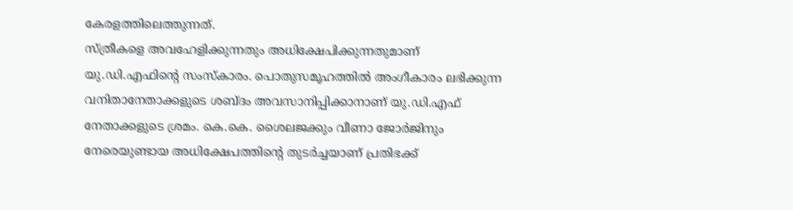കേരളത്തിലെത്തുന്നത്.
സ്ത്രീകളെ അവഹേളിക്കുന്നതും അധിക്ഷേപിക്കുന്നതുമാണ് യു.ഡി.എഫിന്റെ സംസ്കാരം. പൊതുസമൂഹത്തിൽ അംഗീകാരം ലഭിക്കുന്ന വനിതാനേതാക്കളുടെ ശബ്ദം അവസാനിപ്പിക്കാനാണ് യു.ഡി.എഫ് നേതാക്കളുടെ ശ്രമം. കെ.കെ. ശൈലജക്കും വീണാ ജോർജിനും നേരെയുണ്ടായ അധിക്ഷേപത്തിൻ്റെ തുടർച്ചയാണ് പ്രതിഭക്ക്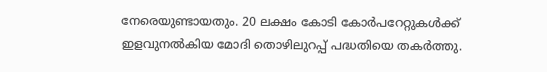നേരെയുണ്ടായതും. 20 ലക്ഷം കോടി കോർപറേറ്റുകൾക്ക് ഇളവുനൽകിയ മോദി തൊഴിലുറപ്പ് പദ്ധതിയെ തകർത്തു.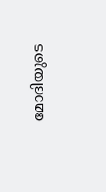മോദിയുടെ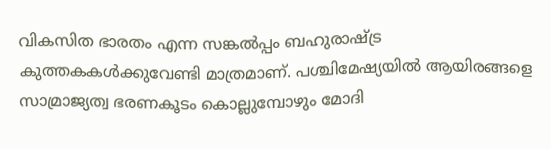വികസിത ഭാരതം എന്ന സങ്കൽപ്പം ബഹുരാഷ്ട്ര കുത്തകകൾക്കുവേണ്ടി മാത്രമാണ്. പശ്ചിമേഷ്യയിൽ ആയിരങ്ങളെ സാമ്രാജ്യത്വ ഭരണകൂടം കൊല്ലുമ്പോഴും മോദി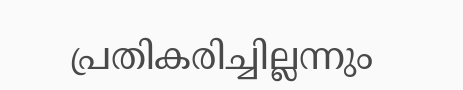പ്രതികരിച്ചില്ലന്നും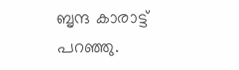ബൃന്ദ കാരാട്ട് പറഞ്ഞു.